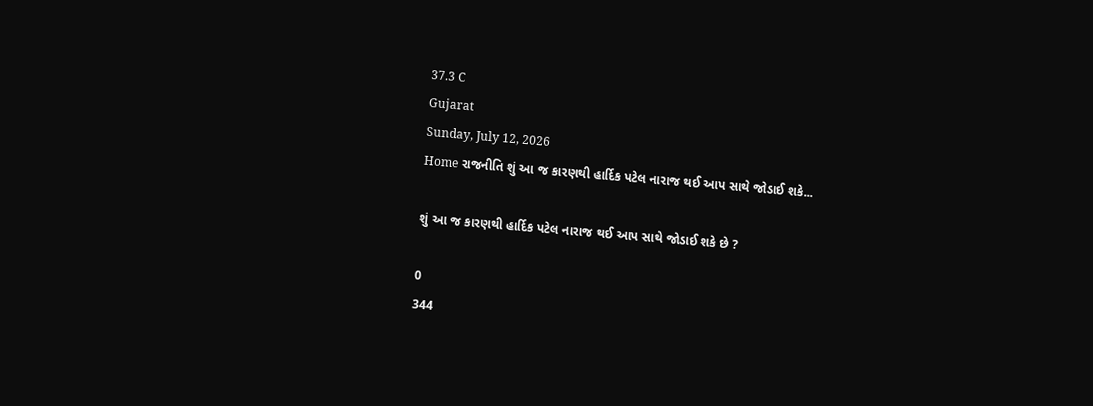37.3 C
Gujarat
Sunday, July 12, 2026
Home રાજનીતિ શું આ જ કારણથી હાર્દિક પટેલ નારાજ થઈ આપ સાથે જોડાઈ શકે...

શું આ જ કારણથી હાર્દિક પટેલ નારાજ થઈ આપ સાથે જોડાઈ શકે છે ?

0
344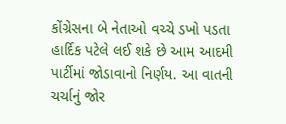કોંગ્રેસના બે નેતાઓ વચ્ચે ડખો પડતા હાર્દિક પટેલે લઈ શકે છે આમ આદમી પાર્ટીમાં જોડાવાનો નિર્ણય. આ વાતની ચર્ચાનું જોર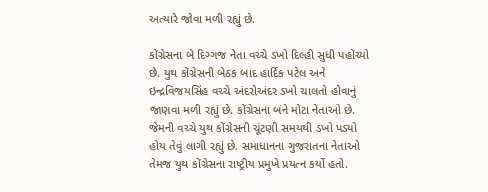અત્યારે જોવા મળી રહ્યું છે.

કોંગ્રેસના બે દિગ્ગજ નેતા વચ્ચે ડખો દિલ્હી સુધી પહોંચ્યો છે. યુથ કોંગ્રેસની બેઠક બાદ હાર્દિક પટેલ અને ઇન્દ્રવિજયસિંહ વચ્ચે અંદરોઅંદર ડખો ચાલતો હોવાનું જાણવા મળી રહ્યું છે. કોંગ્રેસના બંને મોટા નેતાઓ છે. જેમની વચ્ચે યુથ કોંગ્રેસની ચૂંટણી સમયથી ડખો પડ્યો હોય તેવું લાગી રહ્યું છે. સમાધાનના ગુજરાતના નેતાઓ તેમજ યુથ કોંગ્રેસના રાષ્ટ્રીય પ્રમુખે પ્રયત્ન કર્યો હતો.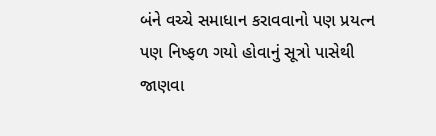બંને વચ્ચે સમાધાન કરાવવાનો પણ પ્રયત્ન પણ નિષ્ફળ ગયો હોવાનું સૂત્રો પાસેથી જાણવા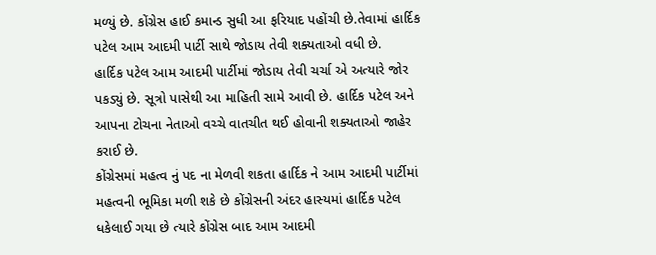મળ્યું છે. કોંગ્રેસ હાઈ કમાન્ડ સુધી આ ફરિયાદ પહોંચી છે.તેવામાં હાર્દિક પટેલ આમ આદમી પાર્ટી સાથે જોડાય તેવી શક્યતાઓ વધી છે.
હાર્દિક પટેલ આમ આદમી પાર્ટીમાં જોડાય તેવી ચર્ચા એ અત્યારે જોર પકડ્યું છે. સૂત્રો પાસેથી આ માહિતી સામે આવી છે. હાર્દિક પટેલ અને આપના ટોચના નેતાઓ વચ્ચે વાતચીત થઈ હોવાની શક્યતાઓ જાહેર કરાઈ છે.
કોંગ્રેસમાં મહત્વ નું પદ ના મેળવી શકતા હાર્દિક ને આમ આદમી પાર્ટીમાં મહત્વની ભૂમિકા મળી શકે છે કોંગ્રેસની અંદર હાસ્યમાં હાર્દિક પટેલ ધકેલાઈ ગયા છે ત્યારે કોંગ્રેસ બાદ આમ આદમી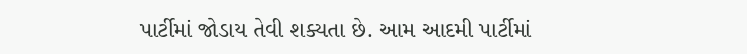પાર્ટીમાં જોડાય તેવી શક્યતા છે. આમ આદમી પાર્ટીમાં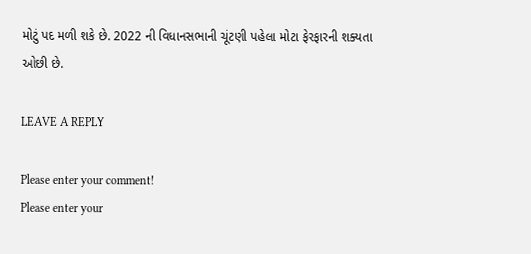મોટું પદ મળી શકે છે. 2022 ની વિધાનસભાની ચૂંટણી પહેલા મોટા ફેરફારની શક્યતા ઓછી છે.

LEAVE A REPLY

Please enter your comment!
Please enter your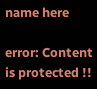name here

error: Content is protected !!